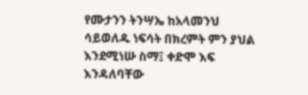የሙታንን ትንሣኤ ከአላመንህ ሳይወለዱ ነፍሳት በክረምት ምን ያህል እንደሚነሡ ስማ፤ ቀድሞ እፍ እንዳለባቸው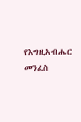የእግዚአብሔር መንፈስ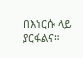በእነርሱ ላይ ያርፋልና።